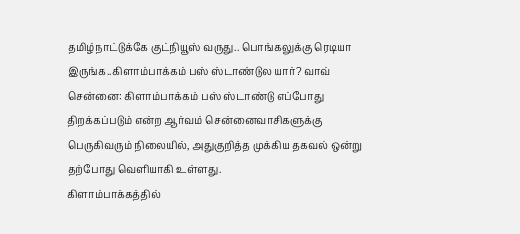தமிழ்நாட்டுக்கே குட்நியூஸ் வருது.. பொங்கலுக்கு ரெடியா இருங்க..கிளாம்பாக்கம் பஸ் ஸ்டாண்டுல யார்? வாவ்
சென்னை: கிளாம்பாக்கம் பஸ் ஸ்டாண்டு எப்போது திறக்கப்படும் என்ற ஆர்வம் சென்னைவாசிகளுக்கு பெருகிவரும் நிலையில், அதுகுறித்த முக்கிய தகவல் ஒன்று தற்போது வெளியாகி உள்ளது.
கிளாம்பாக்கத்தில்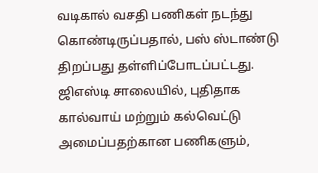வடிகால் வசதி பணிகள் நடந்து கொண்டிருப்பதால், பஸ் ஸ்டாண்டு திறப்பது தள்ளிப்போடப்பட்டது. ஜிஎஸ்டி சாலையில், புதிதாக கால்வாய் மற்றும் கல்வெட்டு அமைப்பதற்கான பணிகளும்,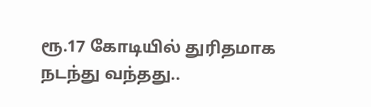ரூ.17 கோடியில் துரிதமாக நடந்து வந்தது..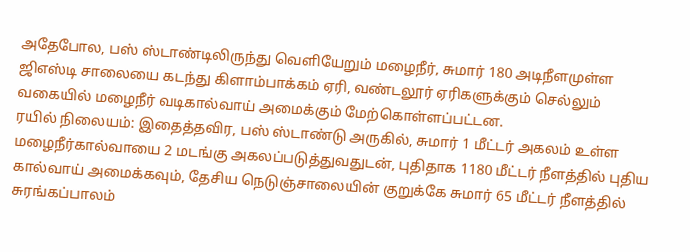அதேபோல, பஸ் ஸ்டாண்டிலிருந்து வெளியேறும் மழைநீர், சுமார் 180 அடிநீளமுள்ள ஜிஎஸ்டி சாலையை கடந்து கிளாம்பாக்கம் ஏரி, வண்டலூர் ஏரிகளுக்கும் செல்லும் வகையில் மழைநீர் வடிகால்வாய் அமைக்கும் மேற்கொள்ளப்பட்டன.
ரயில் நிலையம்: இதைத்தவிர, பஸ் ஸ்டாண்டு அருகில், சுமார் 1 மீட்டர் அகலம் உள்ள மழைநீர்கால்வாயை 2 மடங்கு அகலப்படுத்துவதுடன், புதிதாக 1180 மீட்டர் நீளத்தில் புதிய கால்வாய் அமைக்கவும், தேசிய நெடுஞ்சாலையின் குறுக்கே சுமார் 65 மீட்டர் நீளத்தில் சுரங்கப்பாலம்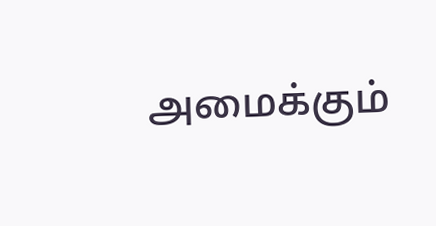அமைக்கும்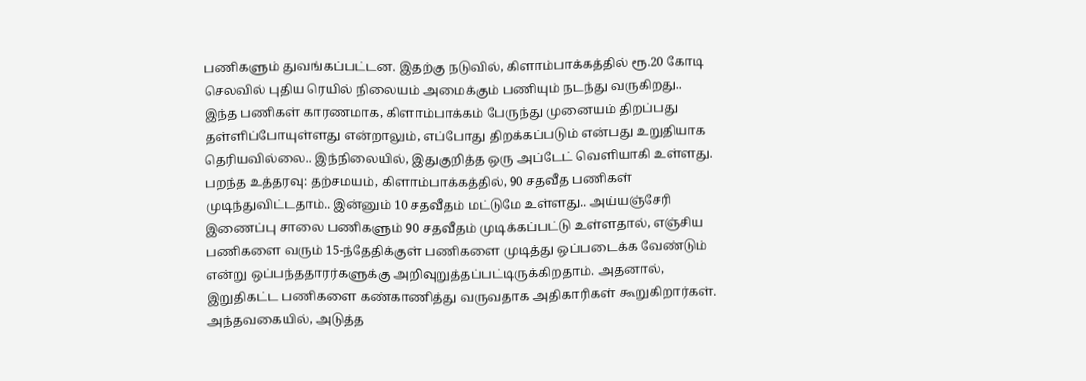பணிகளும் துவங்கப்பட்டன. இதற்கு நடுவில், கிளாம்பாக்கத்தில் ரூ.20 கோடி செலவில் புதிய ரெயில் நிலையம் அமைக்கும் பணியும் நடந்து வருகிறது..
இந்த பணிகள் காரணமாக, கிளாம்பாக்கம் பேருந்து முனையம் திறப்பது தள்ளிப்போயுள்ளது என்றாலும், எப்போது திறக்கப்படும் என்பது உறுதியாக தெரியவில்லை.. இந்நிலையில், இதுகுறித்த ஒரு அப்டேட் வெளியாகி உள்ளது.
பறந்த உத்தரவு: தற்சமயம், கிளாம்பாக்கத்தில், 90 சதவீத பணிகள் முடிந்துவிட்டதாம்.. இன்னும் 10 சதவீதம் மட்டுமே உள்ளது.. அய்யஞ்சேரி இணைப்பு சாலை பணிகளும் 90 சதவீதம் முடிக்கப்பட்டு உள்ளதால், எஞ்சிய பணிகளை வரும் 15-ந்தேதிக்குள் பணிகளை முடித்து ஒப்படைக்க வேண்டும் என்று ஒப்பந்ததாரர்களுக்கு அறிவுறுத்தப்பட்டிருக்கிறதாம். அதனால், இறுதிகட்ட பணிகளை கண்காணித்து வருவதாக அதிகாரிகள் கூறுகிறார்கள்.
அந்தவகையில், அடுத்த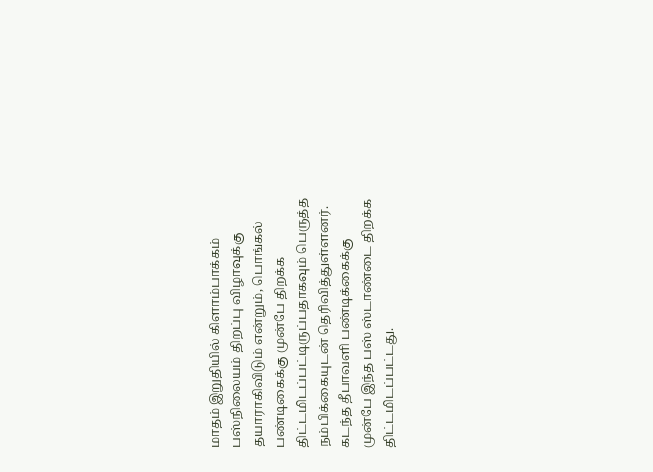மாதம் இறுதியில் கிளாம்பாக்கம் பஸ்நிலையம் திறப்பு விழாவுக்கு தயாராகிவிடும் என்றும், பொங்கல் பண்டிகைக்கு முன்பே திறக்க திட்டமிடப்பட்டிருப்பதாகவும் பெருத்த நம்பிக்கையுடன் தெரிவித்துள்ளனர்.
கடந்த தீபாவளி பண்டிக்கைக்கு முன்பே இந்த பஸ் ஸ்டாண்டை திறக்க திட்டமிடப்பட்டது.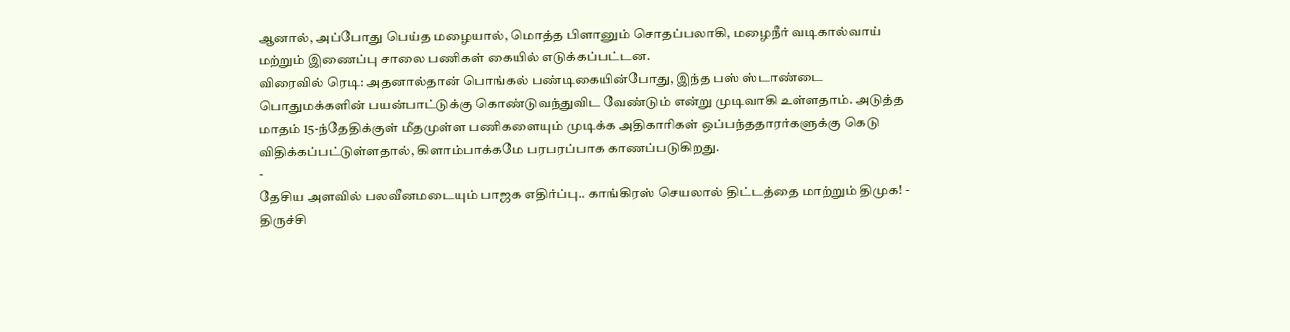ஆனால், அப்போது பெய்த மழையால், மொத்த பிளானும் சொதப்பலாகி, மழைநீர் வடிகால்வாய் மற்றும் இணைப்பு சாலை பணிகள் கையில் எடுக்கப்பட்டன.
விரைவில் ரெடி: அதனால்தான் பொங்கல் பண்டிகையின்போது, இந்த பஸ் ஸ்டாண்டை பொதுமக்களின் பயன்பாட்டுக்கு கொண்டுவந்துவிட வேண்டும் என்று முடிவாகி உள்ளதாம். அடுத்த மாதம் 15-ந்தேதிக்குள் மீதமுள்ள பணிகளையும் முடிக்க அதிகாரிகள் ஒப்பந்ததாரர்களுக்கு கெடு விதிக்கப்பட்டுள்ளதால், கிளாம்பாக்கமே பரபரப்பாக காணப்படுகிறது.
-
தேசிய அளவில் பலவீனமடையும் பாஜக எதிர்ப்பு.. காங்கிரஸ் செயலால் திட்டத்தை மாற்றும் திமுக! -
திருச்சி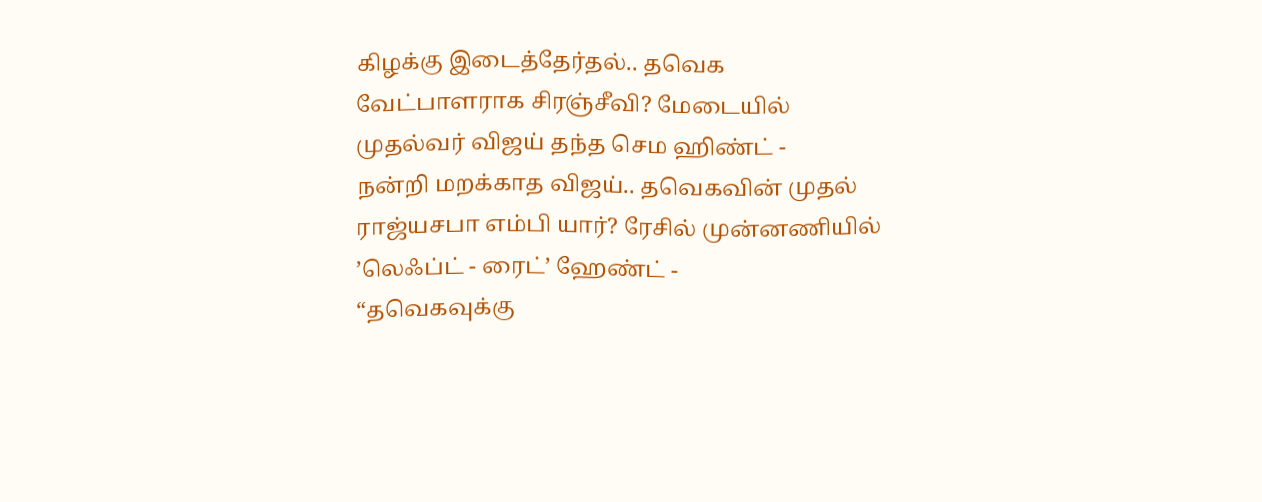கிழக்கு இடைத்தேர்தல்.. தவெக வேட்பாளராக சிரஞ்சீவி? மேடையில் முதல்வர் விஜய் தந்த செம ஹிண்ட் -
நன்றி மறக்காத விஜய்.. தவெகவின் முதல் ராஜ்யசபா எம்பி யார்? ரேசில் முன்னணியில் ’லெஃப்ட் - ரைட்’ ஹேண்ட் -
“தவெகவுக்கு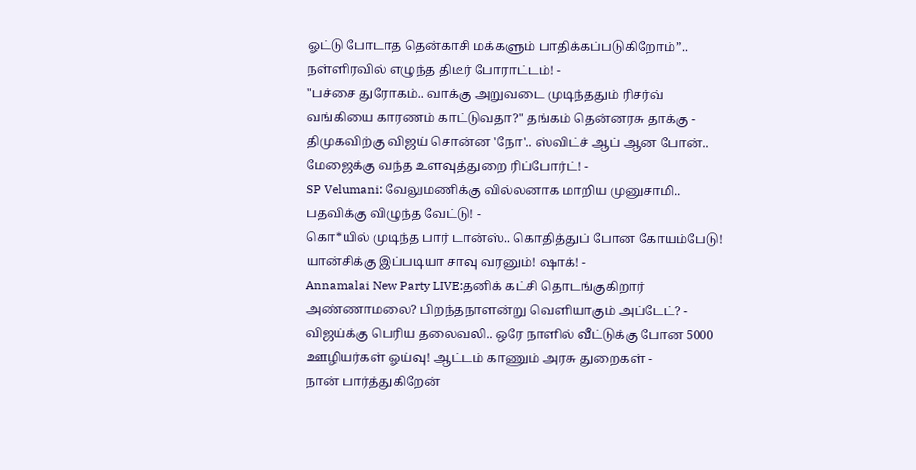ஓட்டு போடாத தென்காசி மக்களும் பாதிக்கப்படுகிறோம்”.. நள்ளிரவில் எழுந்த திடீர் போராட்டம்! -
"பச்சை துரோகம்.. வாக்கு அறுவடை முடிந்ததும் ரிசர்வ் வங்கியை காரணம் காட்டுவதா?" தங்கம் தென்னரசு தாக்கு -
திமுகவிற்கு விஜய் சொன்ன 'நோ'.. ஸ்விட்ச் ஆப் ஆன போன்.. மேஜைக்கு வந்த உளவுத்துறை ரிப்போர்ட்! -
SP Velumani: வேலுமணிக்கு வில்லனாக மாறிய முனுசாமி.. பதவிக்கு விழுந்த வேட்டு! -
கொ*யில் முடிந்த பார் டான்ஸ்.. கொதித்துப் போன கோயம்பேடு! யான்சிக்கு இப்படியா சாவு வரனும்! ஷாக்! -
Annamalai New Party LIVE:தனிக் கட்சி தொடங்குகிறார் அண்ணாமலை? பிறந்தநாளன்று வெளியாகும் அப்டேட்? -
விஜய்க்கு பெரிய தலைவலி.. ஒரே நாளில் வீட்டுக்கு போன 5000 ஊழியர்கள் ஓய்வு! ஆட்டம் காணும் அரசு துறைகள் -
நான் பார்த்துகிறேன்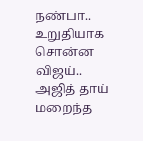நண்பா.. உறுதியாக சொன்ன விஜய்.. அஜித் தாய் மறைந்த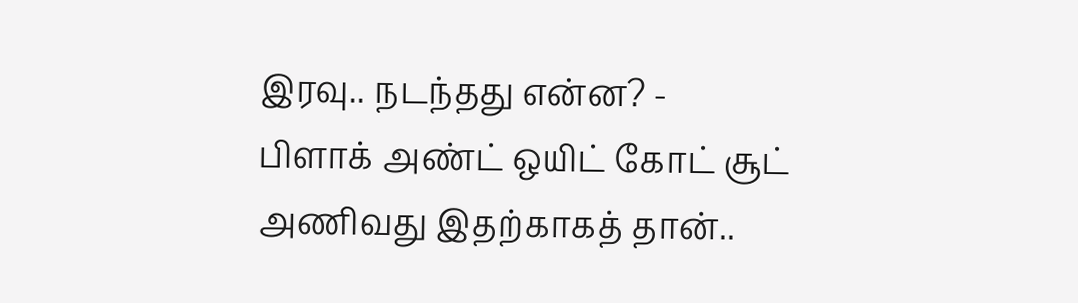இரவு.. நடந்தது என்ன? -
பிளாக் அண்ட் ஒயிட் கோட் சூட் அணிவது இதற்காகத் தான்..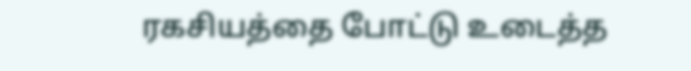ரகசியத்தை போட்டு உடைத்த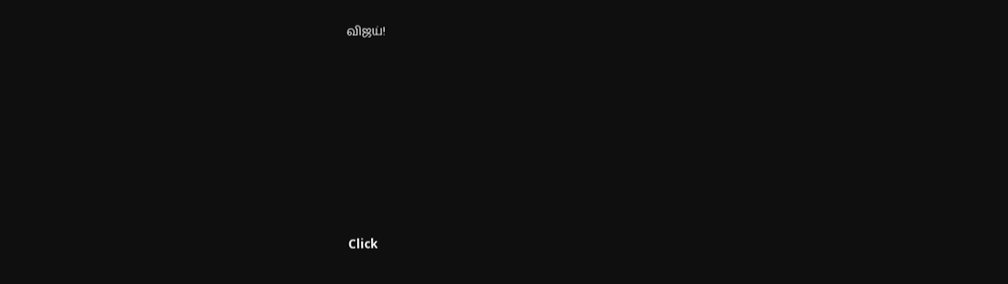விஜய்!












Click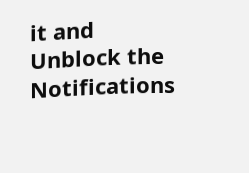it and Unblock the Notifications